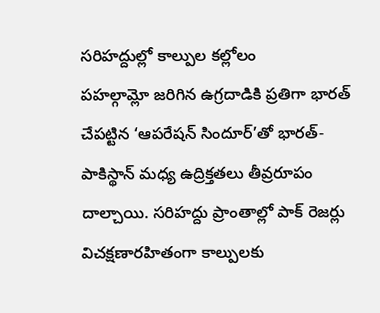సరిహద్దుల్లో కాల్పుల కల్లోలం
పహల్గామ్లో జరిగిన ఉగ్రదాడికి ప్రతిగా భారత్ చేపట్టిన ‘ఆపరేషన్ సిందూర్’తో భారత్-పాకిస్థాన్ మధ్య ఉద్రిక్తతలు తీవ్రరూపం దాల్చాయి. సరిహద్దు ప్రాంతాల్లో పాక్ రెజర్లు విచక్షణారహితంగా కాల్పులకు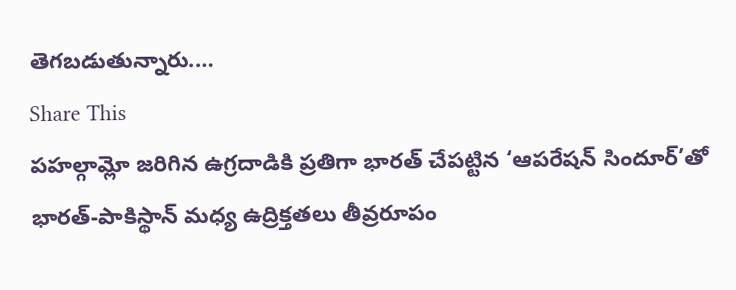తెగబడుతున్నారు.…
Share This
పహల్గామ్లో జరిగిన ఉగ్రదాడికి ప్రతిగా భారత్ చేపట్టిన ‘ఆపరేషన్ సిందూర్’తో భారత్-పాకిస్థాన్ మధ్య ఉద్రిక్తతలు తీవ్రరూపం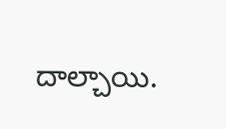దాల్చాయి.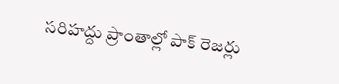సరిహద్దు ప్రాంతాల్లో పాక్ రెజర్లు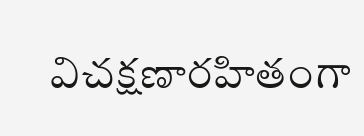విచక్షణారహితంగా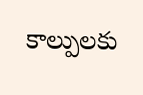కాల్పులకు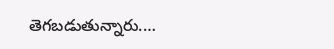తెగబడుతున్నారు.…